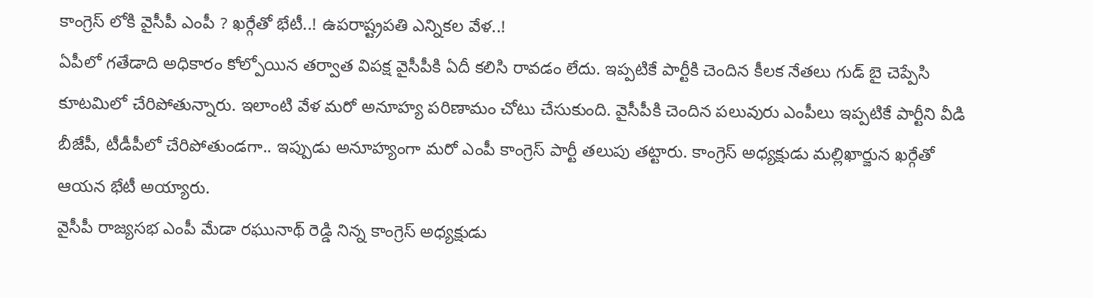కాంగ్రెస్ లోకి వైసీపీ ఎంపీ ? ఖర్గేతో భేటీ..! ఉపరాష్ట్రపతి ఎన్నికల వేళ..!
ఏపీలో గతేడాది అధికారం కోల్పోయిన తర్వాత విపక్ష వైసీపీకి ఏదీ కలిసి రావడం లేదు. ఇప్పటికే పార్టీకి చెందిన కీలక నేతలు గుడ్ బై చెప్పేసి కూటమిలో చేరిపోతున్నారు. ఇలాంటి వేళ మరో అనూహ్య పరిణామం చోటు చేసుకుంది. వైసీపీకి చెందిన పలువురు ఎంపీలు ఇప్పటికే పార్టీని వీడి బీజేపీ, టీడీపీలో చేరిపోతుండగా.. ఇప్పుడు అనూహ్యంగా మరో ఎంపీ కాంగ్రెస్ పార్టీ తలుపు తట్టారు. కాంగ్రెస్ అధ్యక్షుడు మల్లిఖార్జున ఖర్గేతో ఆయన భేటీ అయ్యారు.
వైసీపీ రాజ్యసభ ఎంపీ మేడా రఘునాథ్ రెడ్డి నిన్న కాంగ్రెస్ అధ్యక్షుడు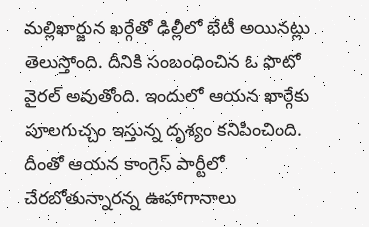మల్లిఖార్జున ఖర్గేతో ఢిల్లీలో భేటీ అయినట్లు తెలుస్తోంది. దీనికి సంబంధించిన ఓ ఫొటో వైరల్ అవుతోంది. ఇందులో ఆయన ఖార్గేకు పూలగుచ్చం ఇస్తున్న దృశ్యం కనిపించింది. దీంతో ఆయన కాంగ్రెస్ పార్టీలో చేరబోతున్నారన్న ఊహాగానాలు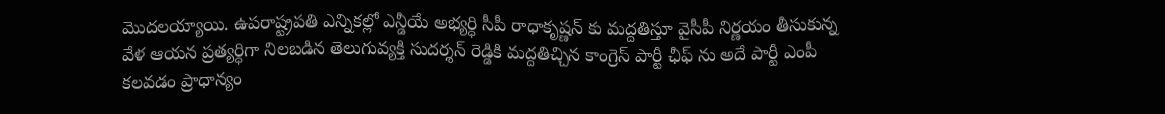మొదలయ్యాయి. ఉపరాష్ట్రపతి ఎన్నికల్లో ఎన్డీయే అభ్యర్ధి సీపీ రాధాకృష్ణన్ కు మద్దతిస్తూ వైసీపీ నిర్ణయం తీసుకున్న వేళ ఆయన ప్రత్యర్ధిగా నిలబడిన తెలుగువ్యక్తి సుదర్శన్ రెడ్డికి మద్దతిచ్చిన కాంగ్రెస్ పార్టీ ఛీఫ్ ను అదే పార్టీ ఎంపీ కలవడం ప్రాధాన్యం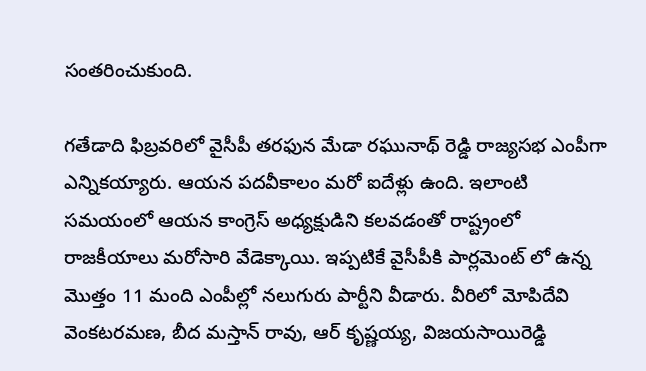సంతరించుకుంది.

గతేడాది ఫిబ్రవరిలో వైసీపీ తరఫున మేడా రఘునాథ్ రెడ్డి రాజ్యసభ ఎంపీగా ఎన్నికయ్యారు. ఆయన పదవీకాలం మరో ఐదేళ్లు ఉంది. ఇలాంటి సమయంలో ఆయన కాంగ్రెస్ అధ్యక్షుడిని కలవడంతో రాష్ట్రంలో రాజకీయాలు మరోసారి వేడెక్కాయి. ఇప్పటికే వైసీపీకి పార్లమెంట్ లో ఉన్న మొత్తం 11 మంది ఎంపీల్లో నలుగురు పార్టీని వీడారు. వీరిలో మోపిదేవి వెంకటరమణ, బీద మస్తాన్ రావు, ఆర్ కృష్ణయ్య, విజయసాయిరెడ్డి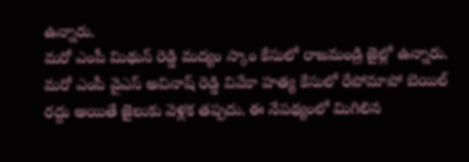ఉన్నారు.
మరో ఎంపీ మిథున్ రెడ్డి మద్యం స్కాం కేసులో రాజమండ్రి జైల్లో ఉన్నారు. మరో ఎంపీ వైఎస్ అవినాష్ రెడ్డి వివేకా హత్య కేసులో రేపోమాపో బెయిల్ రద్దు అయితే జైలుకు వెళ్లక తప్పదు. ఈ నేపథ్యంలో మిగిలిన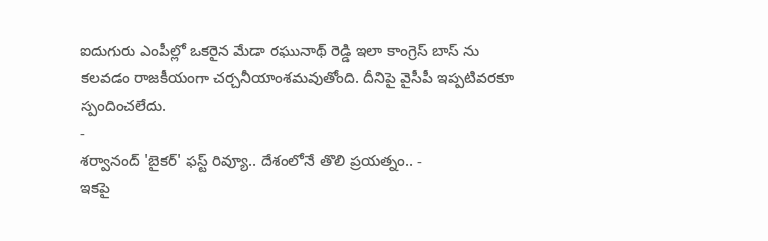ఐదుగురు ఎంపీల్లో ఒకరైన మేడా రఘునాథ్ రెడ్డి ఇలా కాంగ్రెస్ బాస్ ను కలవడం రాజకీయంగా చర్చనీయాంశమవుతోంది. దీనిపై వైసీపీ ఇప్పటివరకూ స్పందించలేదు.
-
శర్వానంద్ 'బైకర్' ఫస్ట్ రివ్యూ.. దేశంలోనే తొలి ప్రయత్నం.. -
ఇకపై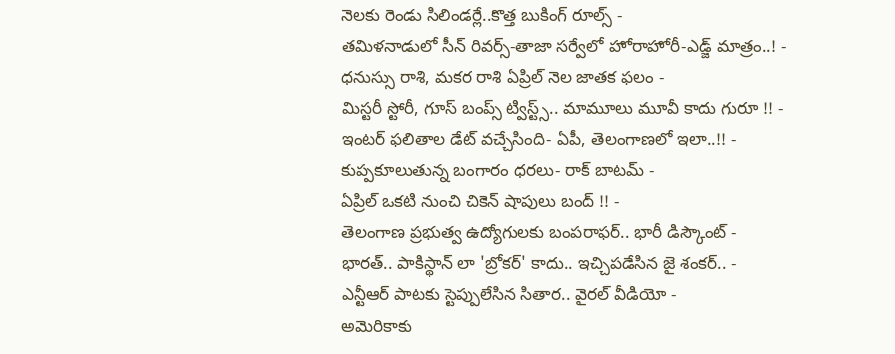నెలకు రెండు సిలిండర్లే..కొత్త బుకింగ్ రూల్స్ -
తమిళనాడులో సీన్ రివర్స్-తాజా సర్వేలో హోరాహోరీ-ఎడ్జ్ మాత్రం..! -
ధనుస్సు రాశి, మకర రాశి ఏప్రిల్ నెల జాతక ఫలం -
మిస్టరీ స్టోరీ, గూస్ బంప్స్ ట్విస్ట్స్.. మామూలు మూవీ కాదు గురూ !! -
ఇంటర్ ఫలితాల డేట్ వచ్చేసింది- ఏపీ, తెలంగాణలో ఇలా..!! -
కుప్పకూలుతున్న బంగారం ధరలు- రాక్ బాటమ్ -
ఏప్రిల్ ఒకటి నుంచి చికెన్ షాపులు బంద్ !! -
తెలంగాణ ప్రభుత్వ ఉద్యోగులకు బంపరాఫర్.. భారీ డిస్కౌంట్ -
భారత్.. పాకిస్థాన్ లా 'బ్రోకర్' కాదు.. ఇచ్చిపడేసిన జై శంకర్.. -
ఎన్టీఆర్ పాటకు స్టెప్పులేసిన సితార.. వైరల్ వీడియో -
అమెరికాకు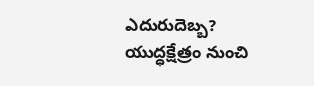ఎదురుదెబ్బ? యుద్ధక్షేత్రం నుంచి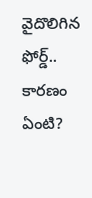వైదొలిగిన ఫోర్డ్.. కారణం ఏంటి?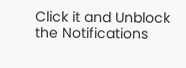Click it and Unblock the Notifications